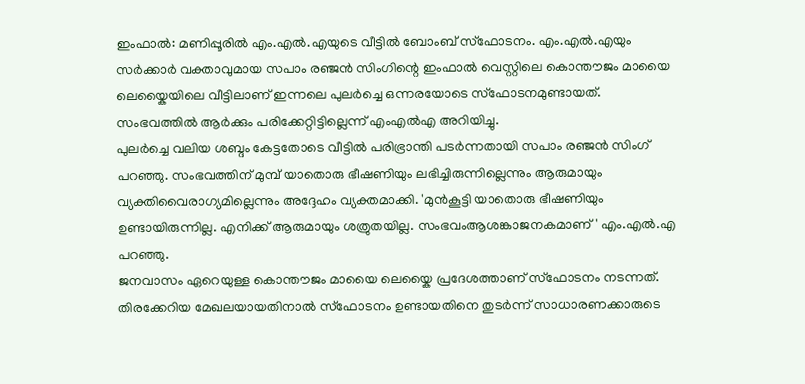ഇംഫാൽ: മണിപ്പൂരിൽ എം.എൽ.എയുടെ വീട്ടിൽ ബോംബ് സ്ഫോടനം. എം.എൽ.എയും സർക്കാർ വക്താവുമായ സപാം രഞ്ജൻ സിംഗിന്റെ ഇംഫാൽ വെസ്റ്റിലെ കൊന്തൗജം മായൈ ലെയ്കൈയിലെ വീട്ടിലാണ് ഇന്നലെ പുലർച്ചെ ഒന്നരയോടെ സ്ഫോടനമുണ്ടായത്. സംഭവത്തിൽ ആർക്കും പരിക്കേറ്റിട്ടില്ലെന്ന് എംഎൽഎ അറിയിച്ചു.
പുലർച്ചെ വലിയ ശബ്ദം കേട്ടതോടെ വീട്ടിൽ പരിഭ്രാന്തി പടർന്നതായി സപാം രഞ്ജൻ സിംഗ് പറഞ്ഞു. സംഭവത്തിന് മുമ്പ് യാതൊരു ഭീഷണിയും ലഭിച്ചിരുന്നില്ലെന്നും ആരുമായും വ്യക്തിവൈരാഗ്യമില്ലെന്നും അദ്ദേഹം വ്യക്തമാക്കി. 'മുൻകൂട്ടി യാതൊരു ഭീഷണിയും ഉണ്ടായിരുന്നില്ല. എനിക്ക് ആരുമായും ശത്രുതയില്ല. സംഭവംആശങ്കാജനകമാണ്' എം.എൽ.എ പറഞ്ഞു.
ജനവാസം ഏറെയുള്ള കൊന്തൗജം മായൈ ലെയ്കൈ പ്രദേശത്താണ് സ്ഫോടനം നടന്നത്. തിരക്കേറിയ മേഖലയായതിനാൽ സ്ഫോടനം ഉണ്ടായതിനെ തുടർന്ന് സാധാരണക്കാരുടെ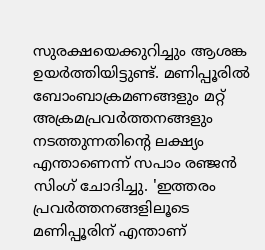സുരക്ഷയെക്കുറിച്ചും ആശങ്ക ഉയർത്തിയിട്ടുണ്ട്. മണിപ്പൂരിൽ ബോംബാക്രമണങ്ങളും മറ്റ് അക്രമപ്രവർത്തനങ്ങളും നടത്തുന്നതിന്റെ ലക്ഷ്യം എന്താണെന്ന് സപാം രഞ്ജൻ സിംഗ് ചോദിച്ചു. 'ഇത്തരം പ്രവർത്തനങ്ങളിലൂടെ മണിപ്പൂരിന് എന്താണ്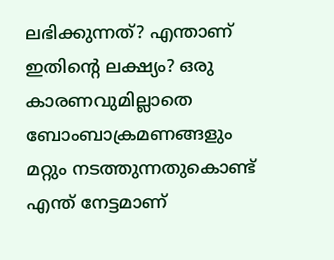ലഭിക്കുന്നത്? എന്താണ് ഇതിന്റെ ലക്ഷ്യം? ഒരു കാരണവുമില്ലാതെ ബോംബാക്രമണങ്ങളും മറ്റും നടത്തുന്നതുകൊണ്ട് എന്ത് നേട്ടമാണ്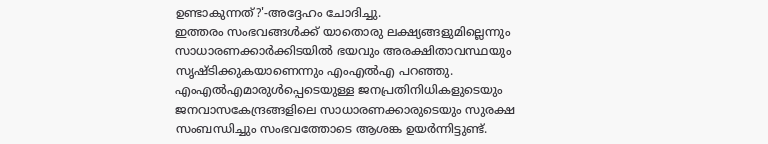ഉണ്ടാകുന്നത്?'-അദ്ദേഹം ചോദിച്ചു.
ഇത്തരം സംഭവങ്ങൾക്ക് യാതൊരു ലക്ഷ്യങ്ങളുമില്ലെന്നും സാധാരണക്കാർക്കിടയിൽ ഭയവും അരക്ഷിതാവസ്ഥയും സൃഷ്ടിക്കുകയാണെന്നും എംഎൽഎ പറഞ്ഞു. എംഎൽഎമാരുൾപ്പെടെയുള്ള ജനപ്രതിനിധികളുടെയും ജനവാസകേന്ദ്രങ്ങളിലെ സാധാരണക്കാരുടെയും സുരക്ഷ സംബന്ധിച്ചും സംഭവത്തോടെ ആശങ്ക ഉയർന്നിട്ടുണ്ട്.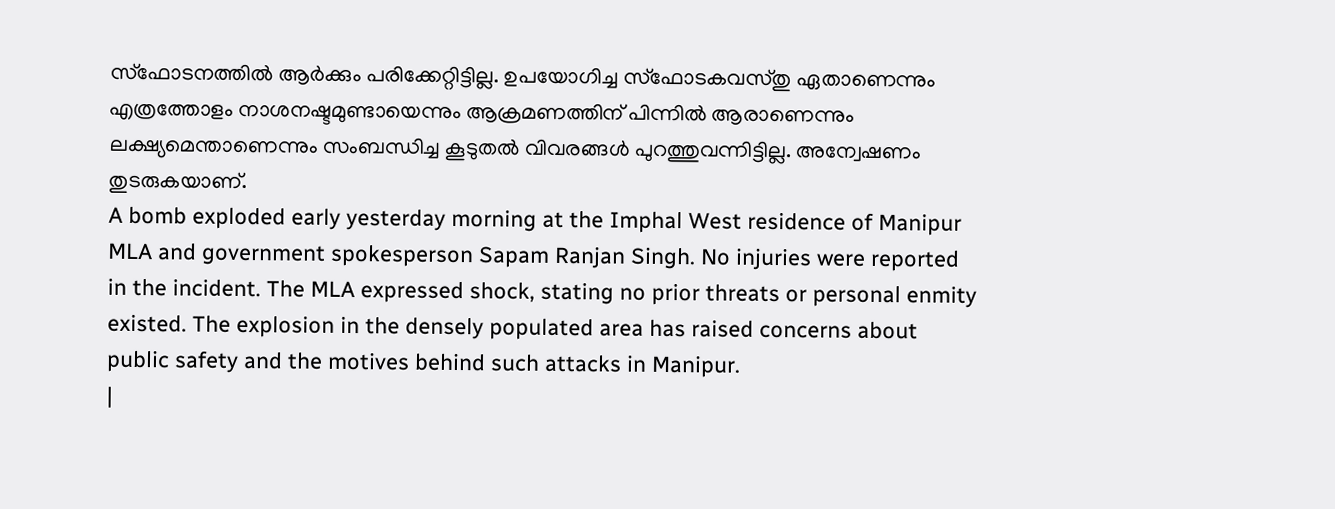സ്ഫോടനത്തിൽ ആർക്കും പരിക്കേറ്റിട്ടില്ല. ഉപയോഗിച്ച സ്ഫോടകവസ്തു ഏതാണെന്നും എത്രത്തോളം നാശനഷ്ടമുണ്ടായെന്നും ആക്രമണത്തിന് പിന്നിൽ ആരാണെന്നും ലക്ഷ്യമെന്താണെന്നും സംബന്ധിച്ച കൂടുതൽ വിവരങ്ങൾ പുറത്തുവന്നിട്ടില്ല. അന്വേഷണം തുടരുകയാണ്.
A bomb exploded early yesterday morning at the Imphal West residence of Manipur MLA and government spokesperson Sapam Ranjan Singh. No injuries were reported in the incident. The MLA expressed shock, stating no prior threats or personal enmity existed. The explosion in the densely populated area has raised concerns about public safety and the motives behind such attacks in Manipur.
|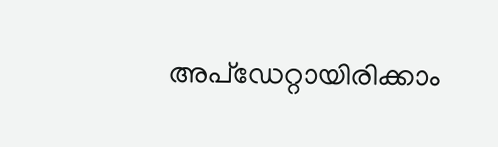അപ്ഡേറ്റായിരിക്കാം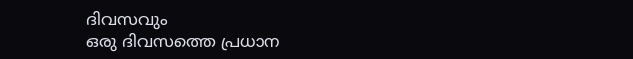ദിവസവും
ഒരു ദിവസത്തെ പ്രധാന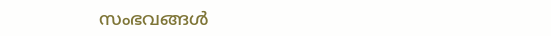സംഭവങ്ങൾ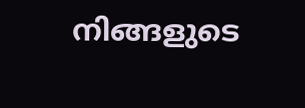നിങ്ങളുടെ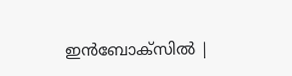ഇൻബോക്സിൽ |